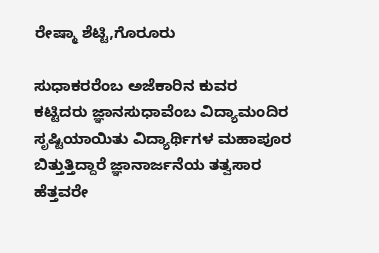ರೇಷ್ಮಾ ಶೆಟ್ಟಿ,ಗೊರೂರು

ಸುಧಾಕರರೆಂಬ ಅಜೆಕಾರಿನ ಕುವರ
ಕಟ್ಟಿದರು ಜ್ಞಾನಸುಧಾವೆಂಬ ವಿದ್ಯಾಮಂದಿರ
ಸೃಷ್ಟಿಯಾಯಿತು ವಿದ್ಯಾರ್ಥಿಗಳ ಮಹಾಪೂರ
ಬಿತ್ತುತ್ತಿದ್ದಾರೆ ಜ್ಞಾನಾರ್ಜನೆಯ ತತ್ವಸಾರ
ಹೆತ್ತವರೇ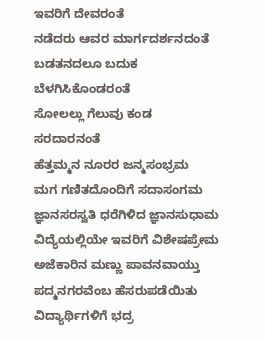ಇವರಿಗೆ ದೇವರಂತೆ
ನಡೆದರು ಆವರ ಮಾರ್ಗದರ್ಶನದಂತೆ
ಬಡತನದಲೂ ಬದುಕ ಬೆಳಗಿಸಿಕೊಂಡರಂತೆ
ಸೋಲಲ್ಲು ಗೆಲುವು ಕಂಡ ಸರದಾರನಂತೆ
ಹೆತ್ತಮ್ಮನ ನೂರರ ಜನ್ಮಸಂಭ್ರಮ
ಮಗ ಗಣಿತದೊಂದಿಗೆ ಸದಾಸಂಗಮ
ಜ್ಞಾನಸರಸ್ವತಿ ಧರೆಗಿಳಿದ ಜ್ಞಾನಸುಧಾಮ
ವಿದ್ಯೆಯಲ್ಲಿಯೇ ಇವರಿಗೆ ವಿಶೇಷಪ್ರೇಮ
ಅಜೆಕಾರಿನ ಮಣ್ಣು ಪಾವನವಾಯ್ತು
ಪದ್ಮನಗರವೆಂಬ ಹೆಸರುಪಡೆಯಿತು
ವಿದ್ಯಾರ್ಥಿಗಳಿಗೆ ಭದ್ರ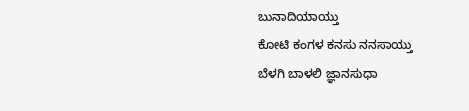ಬುನಾದಿಯಾಯ್ತು
ಕೋಟಿ ಕಂಗಳ ಕನಸು ನನಸಾಯ್ತು
ಬೆಳಗಿ ಬಾಳಲಿ ಜ್ಞಾನಸುಧಾ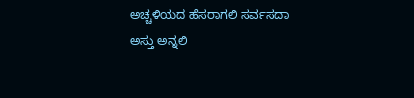ಅಚ್ಚಳಿಯದ ಹೆಸರಾಗಲಿ ಸರ್ವಸದಾ
ಅಸ್ತು ಅನ್ನಲಿ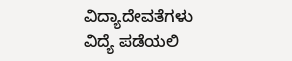ವಿದ್ಯಾದೇವತೆಗಳು
ವಿದ್ಯೆ ಪಡೆಯಲಿ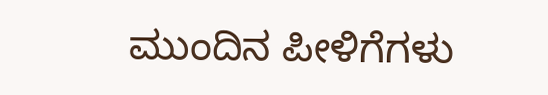ಮುಂದಿನ ಪೀಳಿಗೆಗಳು